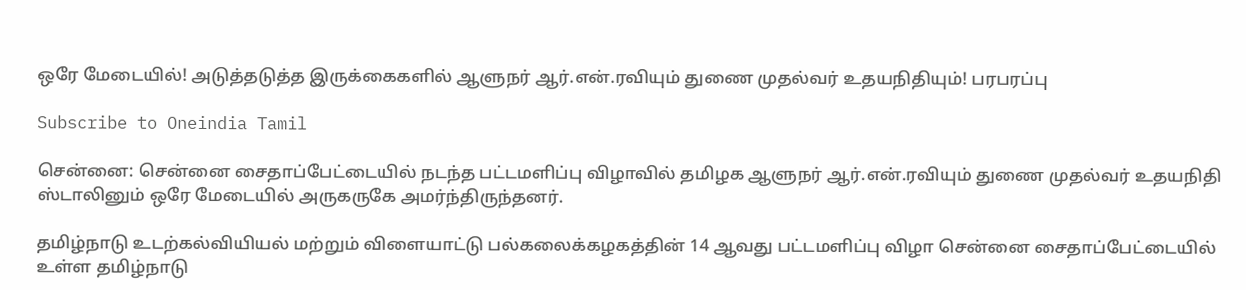ஒரே மேடையில்! அடுத்தடுத்த இருக்கைகளில் ஆளுநர் ஆர்.என்.ரவியும் துணை முதல்வர் உதயநிதியும்! பரபரப்பு

Subscribe to Oneindia Tamil

சென்னை: சென்னை சைதாப்பேட்டையில் நடந்த பட்டமளிப்பு விழாவில் தமிழக ஆளுநர் ஆர்.என்.ரவியும் துணை முதல்வர் உதயநிதி ஸ்டாலினும் ஒரே மேடையில் அருகருகே அமர்ந்திருந்தனர்.

தமிழ்நாடு உடற்கல்வியியல் மற்றும் விளையாட்டு பல்கலைக்கழகத்தின் 14 ஆவது பட்டமளிப்பு விழா சென்னை சைதாப்பேட்டையில் உள்ள தமிழ்நாடு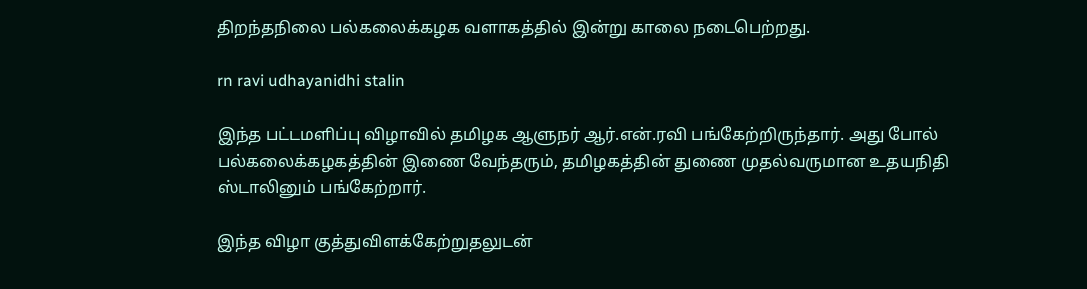திறந்தநிலை பல்கலைக்கழக வளாகத்தில் இன்று காலை நடைபெற்றது.

rn ravi udhayanidhi stalin

இந்த பட்டமளிப்பு விழாவில் தமிழக ஆளுநர் ஆர்.என்.ரவி பங்கேற்றிருந்தார். அது போல் பல்கலைக்கழகத்தின் இணை வேந்தரும், தமிழகத்தின் துணை முதல்வருமான உதயநிதி ஸ்டாலினும் பங்கேற்றார்.

இந்த விழா குத்துவிளக்கேற்றுதலுடன்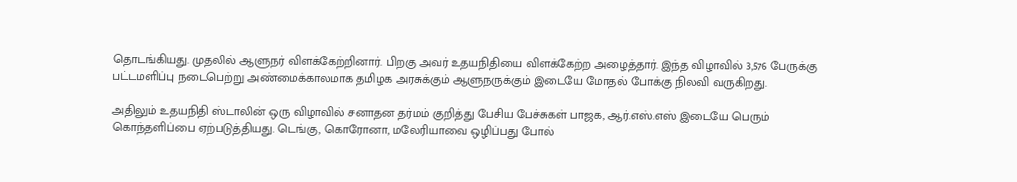தொடங்கியது. முதலில் ஆளுநர் விளக்கேற்றினார். பிறகு அவர் உதயநிதியை விளக்கேற்ற அழைத்தார். இந்த விழாவில் 3,576 பேருக்கு பட்டமளிப்பு நடைபெற்று அண்மைக்காலமாக தமிழக அரசுக்கும் ஆளுநருக்கும் இடையே மோதல் போக்கு நிலவி வருகிறது.

அதிலும் உதயநிதி ஸ்டாலின் ஒரு விழாவில் சனாதன தர்மம் குறித்து பேசிய பேச்சுகள் பாஜக, ஆர்.எஸ்.எஸ் இடையே பெரும் கொந்தளிப்பை ஏற்படுத்தியது. டெங்கு, கொரோனா, மலேரியாவை ஒழிப்பது போல்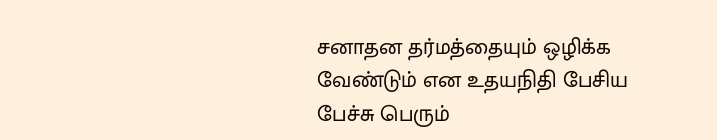சனாதன தர்மத்தையும் ஒழிக்க வேண்டும் என உதயநிதி பேசிய பேச்சு பெரும்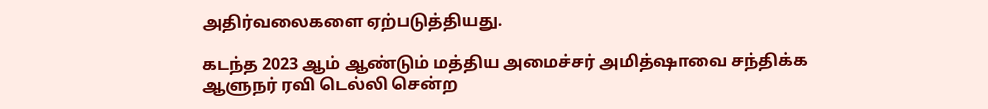அதிர்வலைகளை ஏற்படுத்தியது.

கடந்த 2023 ஆம் ஆண்டும் மத்திய அமைச்சர் அமித்ஷாவை சந்திக்க ஆளுநர் ரவி டெல்லி சென்ற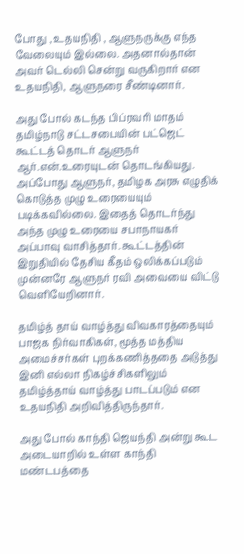போது , உதயநிதி , ஆளுநருக்கு எந்த வேலையும் இல்லை. அதனால்தான் அவர் டெல்லி சென்று வருகிறார் என உதயநிதி, ஆளுநரை சீண்டினார்.

அது போல் கடந்த பிப்ரவரி மாதம் தமிழ்நாடு சட்டசபையின் பட்ஜெட் கூட்டத் தொடர் ஆளுநர் ஆர்.என்.உரையுடன் தொடங்கியது. அப்போது ஆளுநர், தமிழக அரசு எழுதிக் கொடுத்த முழு உரையையும் படிக்கவில்லை. இதைத் தொடர்ந்து அந்த முழு உரையை சபாநாயகர் அப்பாவு வாசித்தார். கூட்டத்தின் இறுதியில் தேசிய கீதம் ஒலிக்கப்படும் முன்னரே ஆளுநர் ரவி அவையை விட்டு வெளியேறினார்.

தமிழ்த் தாய் வாழ்த்து விவகாரத்தையும் பாஜக நிர்வாகிகள், மூத்த மத்திய அமைச்சர்கள் புறக்கணித்ததை அடுத்து இனி எல்லா நிகழ்ச்சிகளிலும் தமிழ்த்தாய் வாழ்த்து பாடப்படும் என உதயநிதி அறிவித்திருந்தார்.

அது போல் காந்தி ஜெயந்தி அன்று கூட அடையாறில் உள்ள காந்தி மண்டபத்தை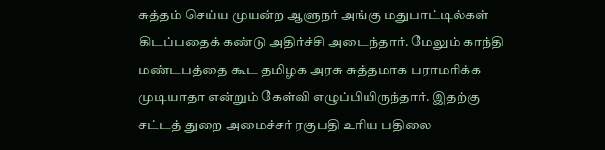சுத்தம் செய்ய முயன்ற ஆளுநர் அங்கு மதுபாட்டில்கள் கிடப்பதைக் கண்டு அதிர்ச்சி அடைந்தார். மேலும் காந்தி மண்டபத்தை கூட தமிழக அரசு சுத்தமாக பராமரிக்க முடியாதா என்றும் கேள்வி எழுப்பியிருந்தார். இதற்கு சட்டத் துறை அமைச்சர் ரகுபதி உரிய பதிலை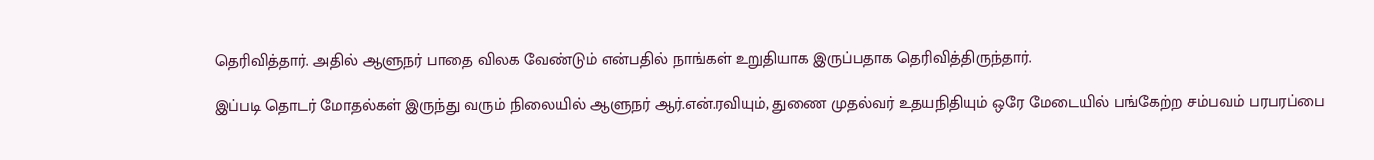தெரிவித்தார். அதில் ஆளுநர் பாதை விலக வேண்டும் என்பதில் நாங்கள் உறுதியாக இருப்பதாக தெரிவித்திருந்தார்.

இப்படி தொடர் மோதல்கள் இருந்து வரும் நிலையில் ஆளுநர் ஆர்.என்.ரவியும், துணை முதல்வர் உதயநிதியும் ஒரே மேடையில் பங்கேற்ற சம்பவம் பரபரப்பை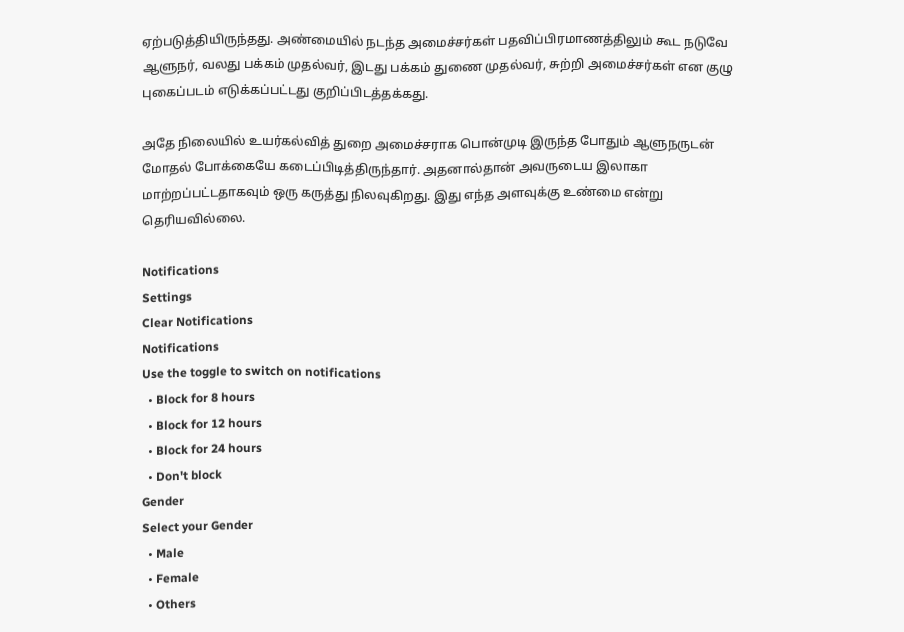ஏற்படுத்தியிருந்தது. அண்மையில் நடந்த அமைச்சர்கள் பதவிப்பிரமாணத்திலும் கூட நடுவே ஆளுநர், வலது பக்கம் முதல்வர், இடது பக்கம் துணை முதல்வர், சுற்றி அமைச்சர்கள் என குழு புகைப்படம் எடுக்கப்பட்டது குறிப்பிடத்தக்கது.

அதே நிலையில் உயர்கல்வித் துறை அமைச்சராக பொன்முடி இருந்த போதும் ஆளுநருடன் மோதல் போக்கையே கடைப்பிடித்திருந்தார். அதனால்தான் அவருடைய இலாகா மாற்றப்பட்டதாகவும் ஒரு கருத்து நிலவுகிறது. இது எந்த அளவுக்கு உண்மை என்று தெரியவில்லை.

Notifications
Settings
Clear Notifications
Notifications
Use the toggle to switch on notifications
  • Block for 8 hours
  • Block for 12 hours
  • Block for 24 hours
  • Don't block
Gender
Select your Gender
  • Male
  • Female
  • Others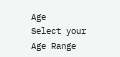Age
Select your Age Range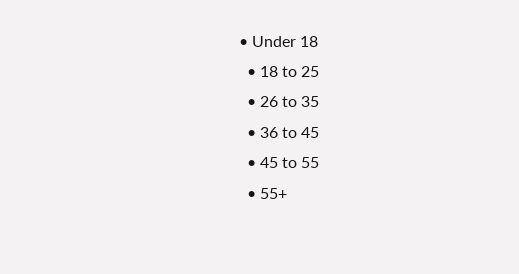• Under 18
  • 18 to 25
  • 26 to 35
  • 36 to 45
  • 45 to 55
  • 55+